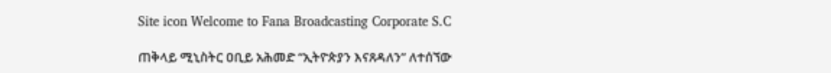Site icon Welcome to Fana Broadcasting Corporate S.C

ጠቅላይ ሚኒስትር ዐቢይ አሕመድ “ኢትዮጵያን እናጸዳለን” ለተሰኘው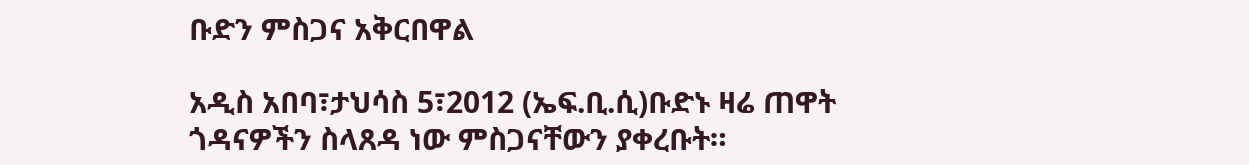ቡድን ምስጋና አቅርበዋል

አዲስ አበባ፣ታህሳስ 5፣2012 (ኤፍ.ቢ.ሲ)ቡድኑ ዛሬ ጠዋት ጎዳናዎችን ስላጸዳ ነው ምስጋናቸውን ያቀረቡት።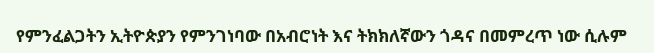የምንፈልጋትን ኢትዮጵያን የምንገነባው በአብሮነት እና ትክክለኛውን ጎዳና በመምረጥ ነው ሲሉም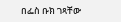በፌስ ቡክ ገጻቸው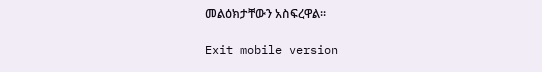መልዕክታቸውን አስፍረዋል።

Exit mobile version